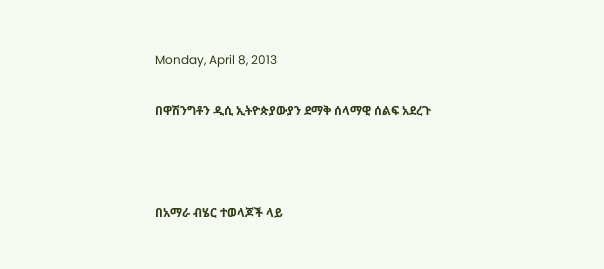Monday, April 8, 2013

በዋሽንግቶን ዲሲ ኢትዮጵያውያን ደማቅ ሰላማዊ ሰልፍ አደረጉ



በአማራ ብሄር ተወላጆች ላይ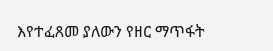እየተፈጸመ ያለውን የዘር ማጥፋት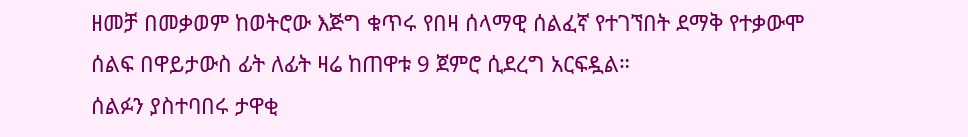ዘመቻ በመቃወም ከወትሮው እጅግ ቁጥሩ የበዛ ሰላማዊ ሰልፈኛ የተገኘበት ደማቅ የተቃውሞ ሰልፍ በዋይታውስ ፊት ለፊት ዛሬ ከጠዋቱ 9 ጀምሮ ሲደረግ አርፍዷል።
ሰልፉን ያስተባበሩ ታዋቂ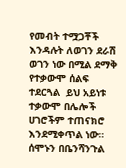የመብት ተሟጋቾች እንዳሉት ለወገን ደራሽ ወገን ነው በሚል ደማቅ የተቃውሞ ሰልፍ ተደርጓል  ይህ አይነቱ ተቃውሞ በሌሎች ሀገሮችም ተጠናክሮ እንደሚቀጥል ነው።
ሰሞኑን በቤንሻንጉል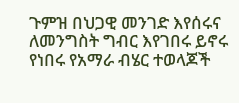ጉምዝ በህጋዊ መንገድ እየሰሩና ለመንግስት ግብር እየገበሩ ይኖሩ የነበሩ የአማራ ብሄር ተወላጆች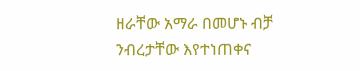ዘራቸው አማራ በመሆኑ ብቻ ንብረታቸው እየተነጠቀና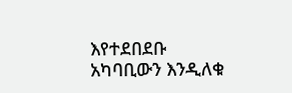እየተደበደቡ አካባቢውን እንዲለቁ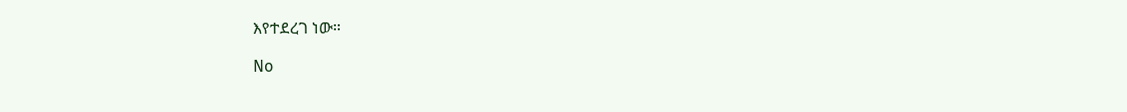እየተደረገ ነው።

No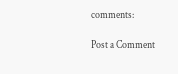comments:

Post a Comment